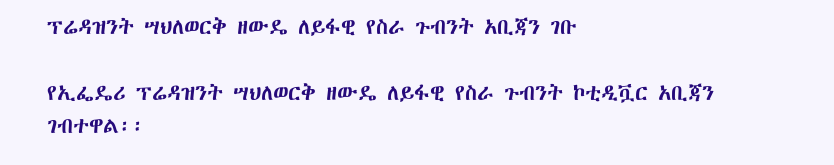ፕሬዳዝንት ሣህለወርቅ ዘውዴ ለይፋዊ የስራ ጉብንት አቢጃን ገቡ

የኢፌዴሪ ፕሬዳዝንት ሣህለወርቅ ዘውዴ ለይፋዊ የስራ ጉብንት ኮቲዲቯር አቢጃን ገብተዋል፡፡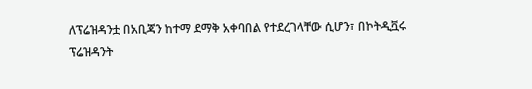ለፕሬዝዳንቷ በአቢጃን ከተማ ደማቅ አቀባበል የተደረገላቸው ሲሆን፣ በኮትዲቯሩ ፕሬዝዳንት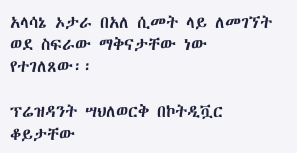አላሳኔ ኦታራ በአለ ሲመት ላይ ለመገኘት ወደ ስፍራው ማቅናታቸው ነው የተገለጸው፡፡

ፕሬዝዳንት ሣህለወርቅ በኮትዲቯር ቆይታቸው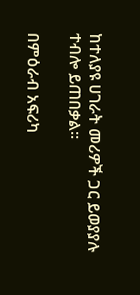ከተለያዩ ሀገራት መሪዎች ጋር ይወያያሉ ተብሎ ይጠበቃል፡፡

በምዕራብ አፍሪካ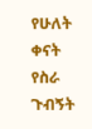የሁለት ቀናት የስራ ጉብኝት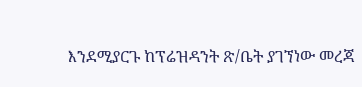እንደሚያርጉ ከፕሬዝዳንት ጽ/ቤት ያገኘነው መረጃ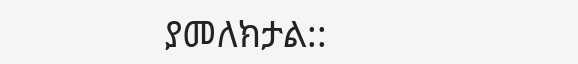ያመለክታል::